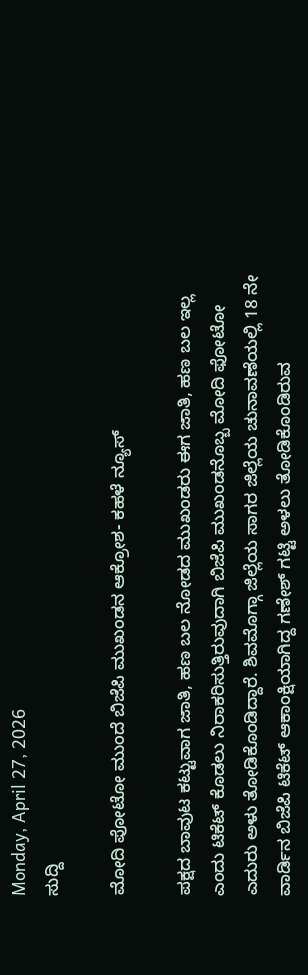Monday, April 27, 2026
ಸುದ್ದಿ

ಮೋದಿ ಪೋಟೋ ಮುಂದೆ ಬಿಜೆಪಿ ಮುಖಂಡನ ಆಕ್ರೋಶ- ಕಹಳೆ ನ್ಯೂಸ್

ಪಕ್ಷದ ಬಾವುಟ ಕಟ್ಟುವಾಗ ಜಾತಿ, ಹಣ ಬಲ ನೋಡದ ಮುಖಂಡರು ಈಗ ಜಾತಿ, ಹಣ ಬಲ ಇಲ್ಲ ಎಂದು ಟಿಕೆಟ್ ಕೊಡಲು ನಿರಾಕರಿಸುತ್ತಿರುವುದಾಗಿ ಬಿಜೆಪಿ ಮುಖಂಡನೊಬ್ಬ ಮೋದಿ ಫೋಟೋ ಎದುರು ಅಳು ತೋಡಿಕೊಂಡಿದ್ದಾರೆ. ಶಿವಮೊಗ್ಗಾ ಜಿಲ್ಲೆಯ ಸಾಗರ ಜಿಲ್ಲೆಯ ಚುನಾವಣೆಯಲ್ಲಿ 18 ನೇ ವಾರ್ಡಿನ ಬಿಜೆಪಿ ಟಿಕೆಟ್ ಆಕಾಂಕ್ಷಿಯಾಗಿದ್ದ ಗಣೇಶ್ ಗಟ್ಟಿ ಅಳಲು ತೋಡಿಕೊಂಡಿರುವ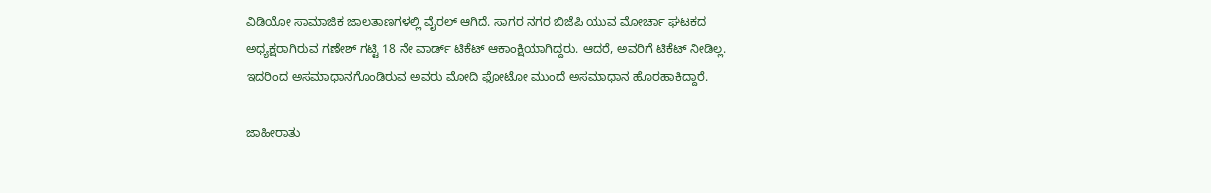ವಿಡಿಯೋ ಸಾಮಾಜಿಕ ಜಾಲತಾಣಗಳಲ್ಲಿ ವೈರಲ್ ಆಗಿದೆ. ಸಾಗರ ನಗರ ಬಿಜೆಪಿ ಯುವ ಮೋರ್ಚಾ ಘಟಕದ ಅಧ್ಯಕ್ಷರಾಗಿರುವ ಗಣೇಶ್ ಗಟ್ಟಿ 18 ನೇ ವಾರ್ಡ್ ಟಿಕೆಟ್ ಆಕಾಂಕ್ಷಿಯಾಗಿದ್ದರು. ಆದರೆ, ಅವರಿಗೆ ಟಿಕೆಟ್ ನೀಡಿಲ್ಲ. ಇದರಿಂದ ಅಸಮಾಧಾನಗೊಂಡಿರುವ ಅವರು ಮೋದಿ ಫೋಟೋ ಮುಂದೆ ಅಸಮಾಧಾನ ಹೊರಹಾಕಿದ್ದಾರೆ.

ಜಾಹೀರಾತು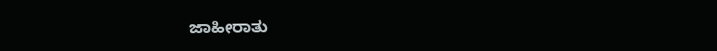ಜಾಹೀರಾತು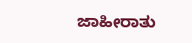ಜಾಹೀರಾತು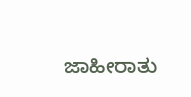ಜಾಹೀರಾತು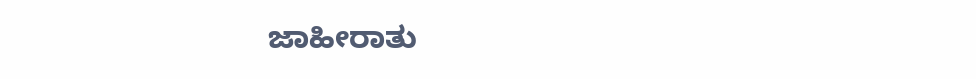ಜಾಹೀರಾತು